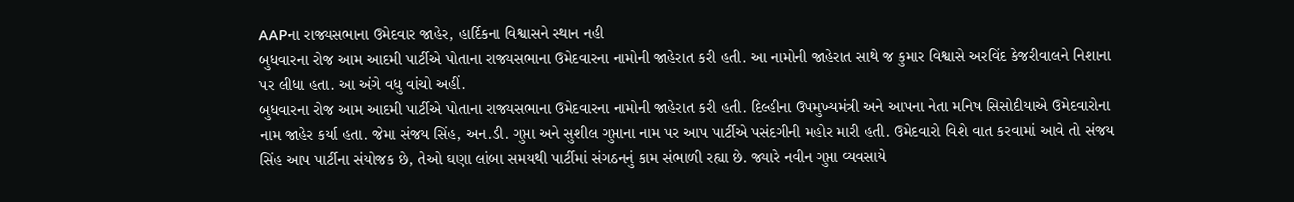AAPના રાજ્યસભાના ઉમેદવાર જાહેર, હાર્દિકના વિશ્વાસને સ્થાન નહી
બુધવારના રોજ આમ આદમી પાર્ટીએ પોતાના રાજ્યસભાના ઉમેદવારના નામોની જાહેરાત કરી હતી. આ નામોની જાહેરાત સાથે જ કુમાર વિશ્વાસે અરવિંદ કેજરીવાલને નિશાના પર લીધા હતા. આ અંગે વધુ વાંચો અહીં.
બુધવારના રોજ આમ આદમી પાર્ટીએ પોતાના રાજ્યસભાના ઉમેદવારના નામોની જાહેરાત કરી હતી. દિલ્હીના ઉપમુખ્યમંત્રી અને આપના નેતા મનિષ સિસોદીયાએ ઉમેદવારોના નામ જાહેર કર્યા હતા. જેમા સંજય સિંહ, અન.ડી. ગુપ્તા અને સુશીલ ગુપ્તાના નામ પર આપ પાર્ટીએ પસંદગીની મહોર મારી હતી. ઉમેદવારો વિશે વાત કરવામાં આવે તો સંજય સિંહ આપ પાર્ટીના સંયોજક છે, તેઓ ઘણા લાંબા સમયથી પાર્ટીમાં સંગઠનનું કામ સંભાળી રહ્યા છે. જ્યારે નવીન ગુપ્તા વ્યવસાયે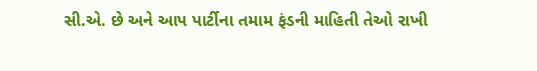સી.એ. છે અને આપ પાર્ટીના તમામ ફંડની માહિતી તેઓ રાખી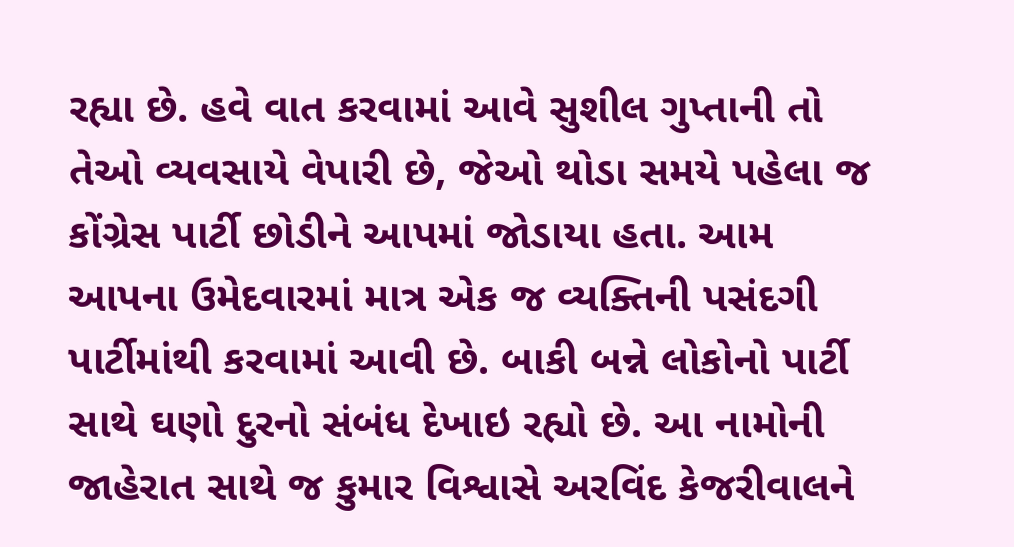રહ્યા છે. હવે વાત કરવામાં આવે સુશીલ ગુપ્તાની તો તેઓ વ્યવસાયે વેપારી છે, જેઓ થોડા સમયે પહેલા જ કોંગ્રેસ પાર્ટી છોડીને આપમાં જોડાયા હતા. આમ આપના ઉમેદવારમાં માત્ર એક જ વ્યક્તિની પસંદગી પાર્ટીમાંથી કરવામાં આવી છે. બાકી બન્ને લોકોનો પાર્ટી સાથે ઘણો દુરનો સંબંધ દેખાઇ રહ્યો છે. આ નામોની જાહેરાત સાથે જ કુમાર વિશ્વાસે અરવિંદ કેજરીવાલને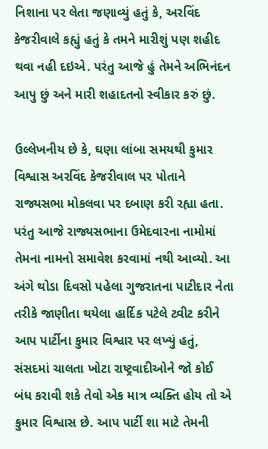નિશાના પર લેતા જણાવ્યું હતું કે, અરવિંદ કેજરીવાલે કહ્યું હતું કે તમને મારીશું પણ શહીદ થવા નહી દઇએ. પરંતુ આજે હું તેમને અભિનંદન આપુ છું અને મારી શહાદતનો સ્વીકાર કરું છું.

ઉલ્લેખનીય છે કે, ઘણા લાંબા સમયથી કુમાર વિશ્વાસ અરવિંદ કેજરીવાલ પર પોતાને રાજ્યસભા મોકલવા પર દબાણ કરી રહ્યા હતા. પરંતુ આજે રાજ્યસભાના ઉમેદવારના નામોમાં તેમના નામનો સમાવેશ કરવામાં નથી આવ્યો. આ અંગે થોડા દિવસો પહેલા ગુજરાતના પાટીદાર નેતા તરીકે જાણીતા થયેલા હાર્દિક પટેલે ટ્વીટ કરીને આપ પાર્ટીના કુમાર વિશ્વાર પર લખ્યું હતું, સંસદમાં ચાલતા ખોટા રાષ્ટ્રવાદીઓને જો કોઈ બંધ કરાવી શકે તેવો એક માત્ર વ્યક્તિ હોય તો એ કુમાર વિશ્વાસ છે. આપ પાર્ટી શા માટે તેમની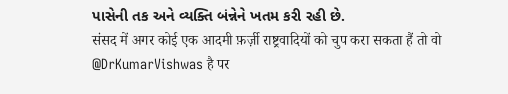પાસેની તક અને વ્યક્તિ બંન્નેને ખતમ કરી રહી છે.
संसद में अगर कोई एक आदमी फ़र्ज़ी राष्ट्रवादियों को चुप करा सकता हैं तो वो @DrKumarVishwas है पर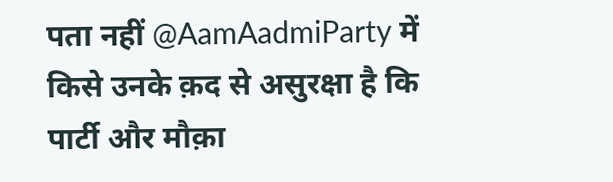पता नहीं @AamAadmiParty में किसे उनके क़द से असुरक्षा है कि पार्टी और मौक़ा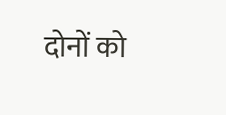दोनों को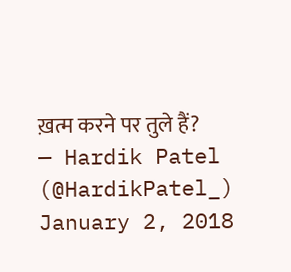ख़त्म करने पर तुले हैं?
— Hardik Patel (@HardikPatel_) January 2, 2018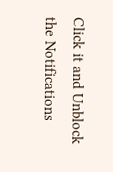Click it and Unblock the Notifications